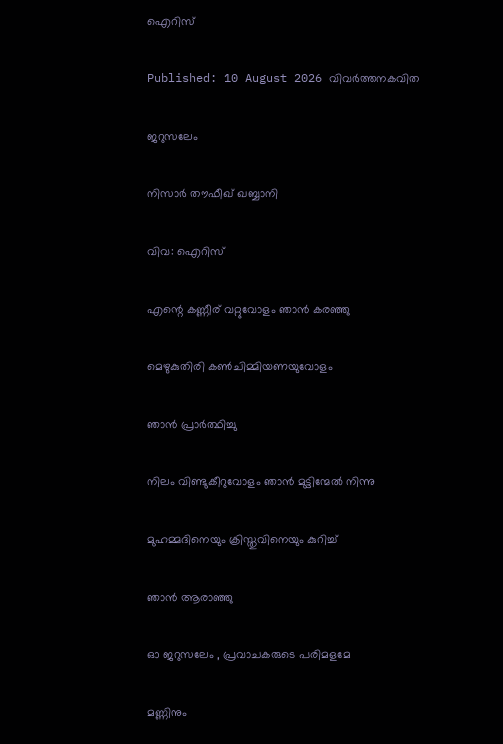ഐറിസ്

Published: 10 August 2026 വിവര്‍ത്തനകവിത

ജറുസലേം

നിസാർ തൗഫീഖ് ഖബ്ബാനി

വിവ: ഐറിസ്

എന്റെ കണ്ണീര് വറ്റുവോളം ഞാൻ കരഞ്ഞു

മെഴുകുതിരി കൺചിമ്മിയണയുവോളം

ഞാൻ പ്രാർത്ഥിച്ചു

നിലം വിണ്ടുകീറുവോളം ഞാൻ മുട്ടിന്മേൽ നിന്നു

മുഹമ്മദിനെയും ക്രിസ്തുവിനെയും കുറിച്ച്

ഞാൻ ആരാഞ്ഞു

ഓ ജറുസലേം , പ്രവാചകരുടെ പരിമളമേ

മണ്ണിനും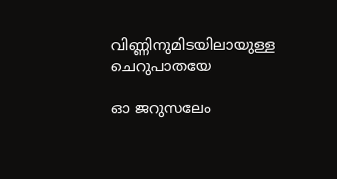വിണ്ണിനുമിടയിലായുള്ള ചെറുപാതയേ

ഓ ജറുസലേം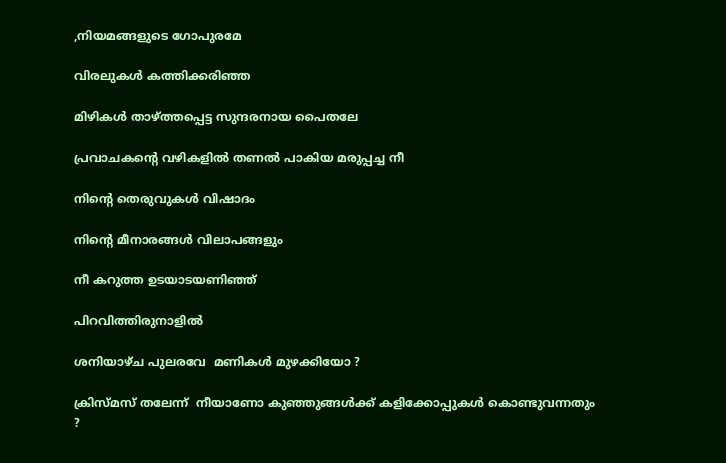,നിയമങ്ങളുടെ ഗോപുരമേ

വിരലുകൾ കത്തിക്കരിഞ്ഞ

മിഴികൾ താഴ്ത്തപ്പെട്ട സുന്ദരനായ പൈതലേ

പ്രവാചകന്റെ വഴികളിൽ തണൽ പാകിയ മരുപ്പച്ച നീ

നിന്റെ തെരുവുകൾ വിഷാദം

നിന്റെ മീനാരങ്ങൾ വിലാപങ്ങളും

നീ കറുത്ത ഉടയാടയണിഞ്ഞ്

പിറവിത്തിരുനാളിൽ

ശനിയാഴ്ച പുലരവേ  മണികൾ മുഴക്കിയോ ?

ക്രിസ്‍മസ് തലേന്ന്  നീയാണോ കുഞ്ഞുങ്ങൾക്ക് കളിക്കോപ്പുകൾ കൊണ്ടുവന്നതും ?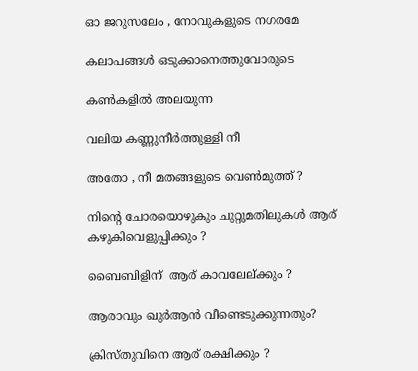ഓ ജറുസലേം , നോവുകളുടെ നഗരമേ

കലാപങ്ങൾ ഒടുക്കാനെത്തുവോരുടെ

കൺകളിൽ അലയുന്ന

വലിയ കണ്ണുനീർത്തുള്ളി നീ

അതോ , നീ മതങ്ങളുടെ വെൺമുത്ത് ?

നിന്റെ ചോരയൊഴുകും ചുറ്റുമതിലുകൾ ആര് കഴുകിവെളുപ്പിക്കും ?

ബൈബിളിന്  ആര് കാവലേല്ക്കും ?

ആരാവും ഖുർആൻ വീണ്ടെടുക്കുന്നതും?

ക്രിസ്തുവിനെ ആര് രക്ഷിക്കും ?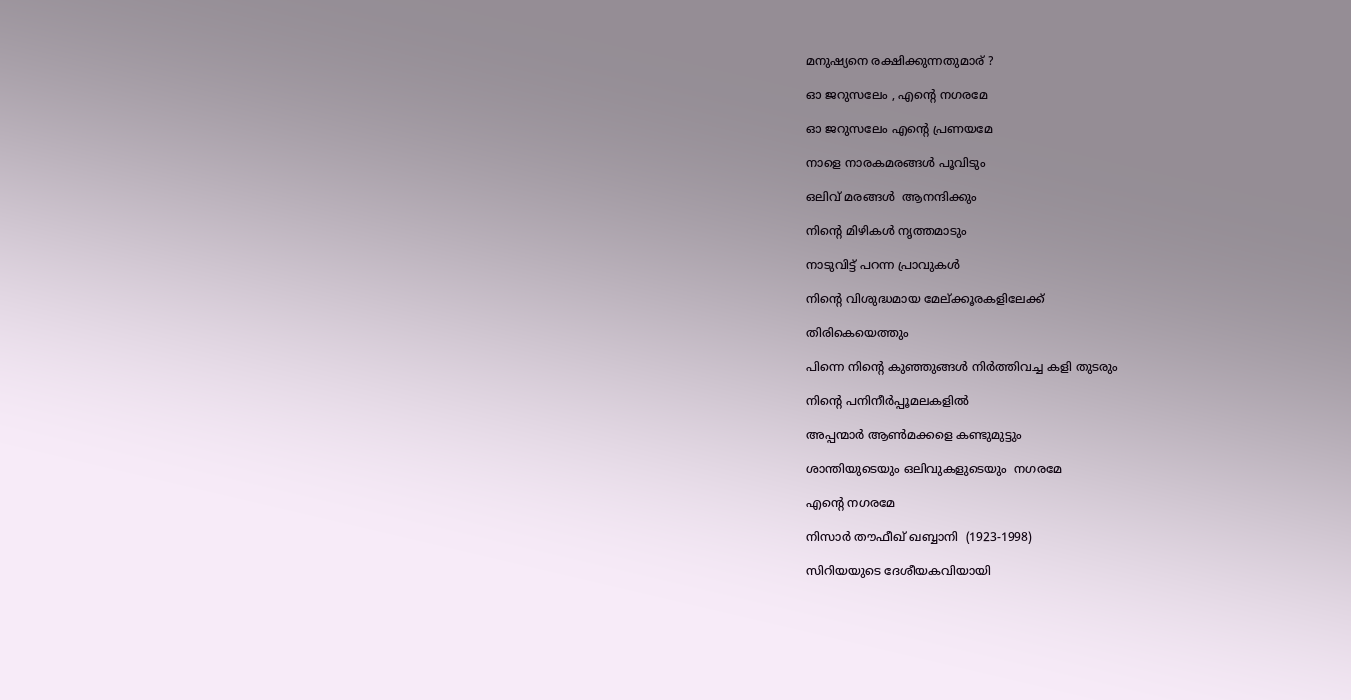മനുഷ്യനെ രക്ഷിക്കുന്നതുമാര് ?

ഓ ജറുസലേം , എന്റെ നഗരമേ

ഓ ജറുസലേം എന്റെ പ്രണയമേ

നാളെ നാരകമരങ്ങൾ പൂവിടും

ഒലിവ് മരങ്ങൾ  ആനന്ദിക്കും

നിന്റെ മിഴികൾ നൃത്തമാടും

നാടുവിട്ട് പറന്ന പ്രാവുകൾ

നിന്റെ വിശുദ്ധമായ മേല്ക്കൂരകളിലേക്ക്

തിരികെയെത്തും

പിന്നെ നിന്റെ കുഞ്ഞുങ്ങൾ നിർത്തിവച്ച കളി തുടരും

നിന്റെ പനിനീർപ്പൂമലകളിൽ

അപ്പന്മാർ ആൺമക്കളെ കണ്ടുമുട്ടും

ശാന്തിയുടെയും ഒലിവുകളുടെയും  നഗരമേ

എന്റെ നഗരമേ

നിസാർ തൗഫീഖ് ഖബ്ബാനി  (1923-1998)

സിറിയയുടെ ദേശീയകവിയായി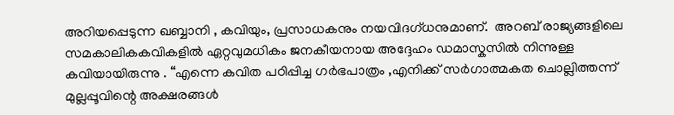അറിയപ്പെടുന്ന ഖബ്ബാനി , കവിയും, പ്രസാധകനും നയവിദഗ്ധനുമാണ്.  അറബ് രാജ്യങ്ങളിലെ സമകാലികകവികളിൽ ഏറ്റവുമധികം ജനകീയനായ അദ്ദേഹം ഡമാസ്കസിൽ നിന്നുള്ള കവിയായിരുന്നു . “എന്നെ കവിത പഠിപ്പിച്ച ഗർഭപാത്രം ,എനിക്ക് സർഗാത്മകത ചൊല്ലിത്തന്ന് മുല്ലപ്പൂവിന്റെ അക്ഷരങ്ങൾ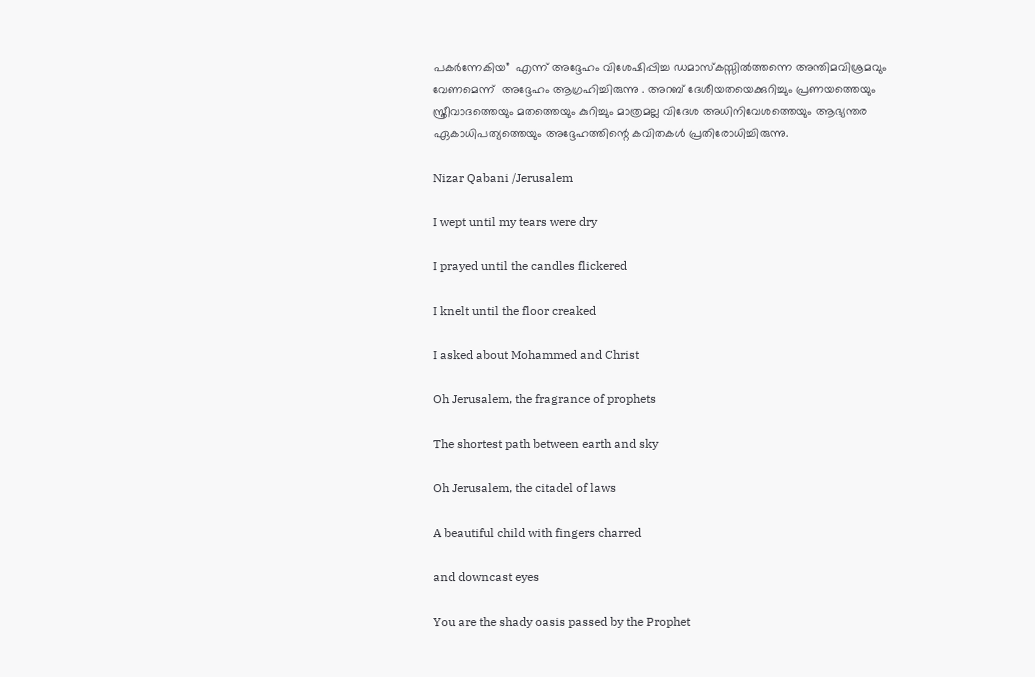പകർന്നേകിയ”  എന്ന് അദ്ദേഹം വിശേഷിപ്പിച്ച ഡമാസ്കസ്സിൽത്തന്നെ അന്തിമവിശ്രമവും വേണമെന്ന്  അദ്ദേഹം ആഗ്രഹിച്ചിരുന്നു . അറബ് ദേശീയതയെക്കുറിച്ചും പ്രണയത്തെയും സ്ത്രീവാദത്തെയും മതത്തെയും കുറിച്ചും മാത്രമല്ല വിദേശ അധിനിവേശത്തെയും ആഭ്യന്തര ഏകാധിപത്യത്തെയും അദ്ദേഹത്തിന്റെ കവിതകൾ പ്രതിരോധിച്ചിരുന്നു.

Nizar Qabani /Jerusalem

I wept until my tears were dry

I prayed until the candles flickered

I knelt until the floor creaked

I asked about Mohammed and Christ

Oh Jerusalem, the fragrance of prophets

The shortest path between earth and sky

Oh Jerusalem, the citadel of laws

A beautiful child with fingers charred

and downcast eyes

You are the shady oasis passed by the Prophet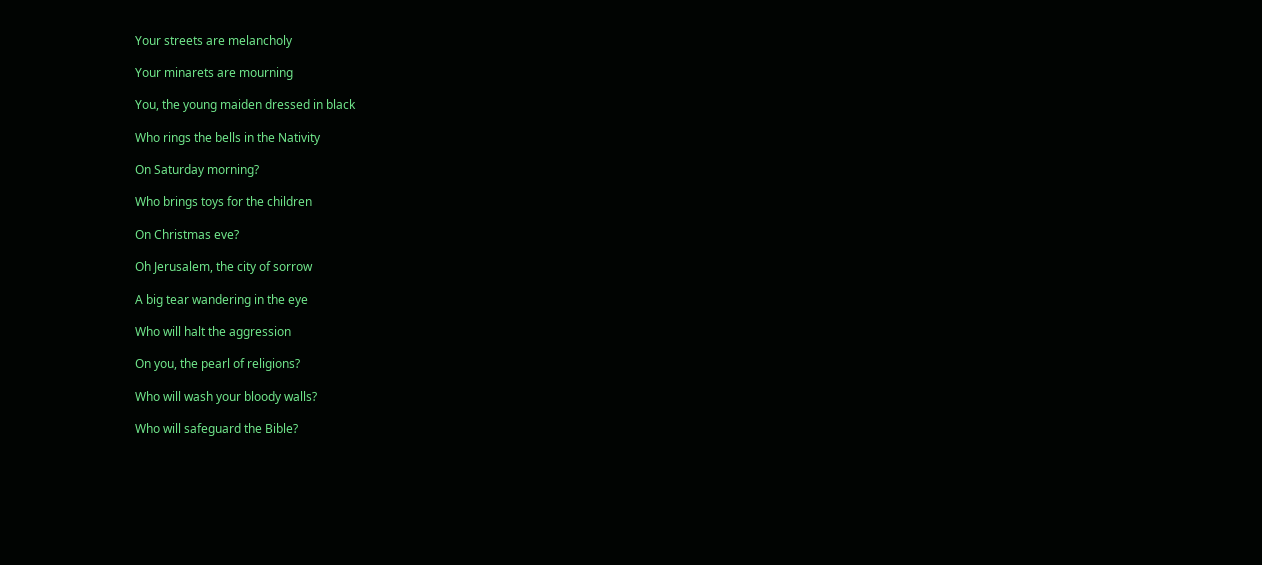Your streets are melancholy

Your minarets are mourning

You, the young maiden dressed in black

Who rings the bells in the Nativity

On Saturday morning?

Who brings toys for the children

On Christmas eve?

Oh Jerusalem, the city of sorrow

A big tear wandering in the eye

Who will halt the aggression

On you, the pearl of religions?

Who will wash your bloody walls?

Who will safeguard the Bible?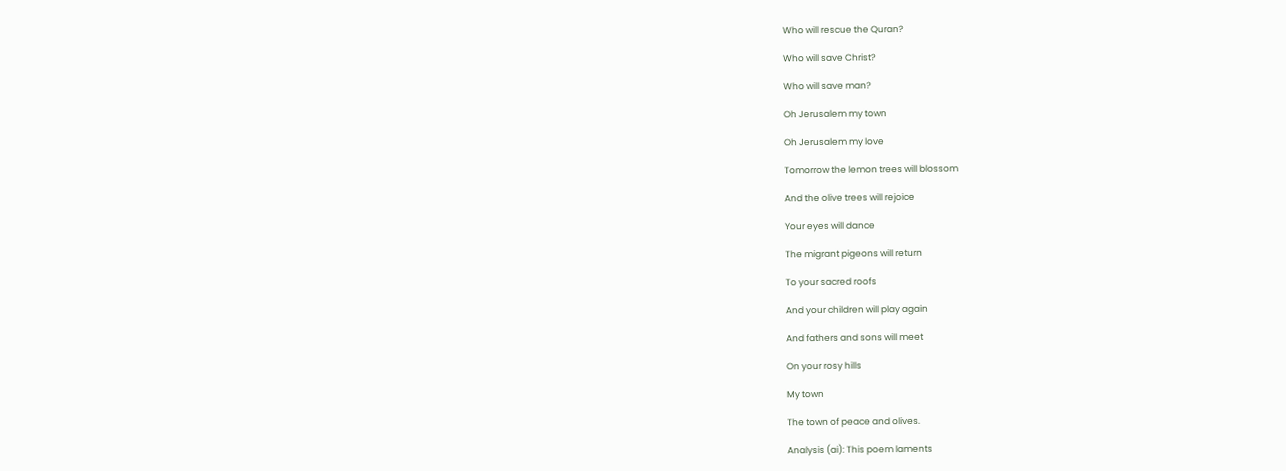Who will rescue the Quran?

Who will save Christ?

Who will save man?

Oh Jerusalem my town

Oh Jerusalem my love

Tomorrow the lemon trees will blossom

And the olive trees will rejoice

Your eyes will dance

The migrant pigeons will return

To your sacred roofs

And your children will play again

And fathers and sons will meet

On your rosy hills

My town

The town of peace and olives.

Analysis (ai): This poem laments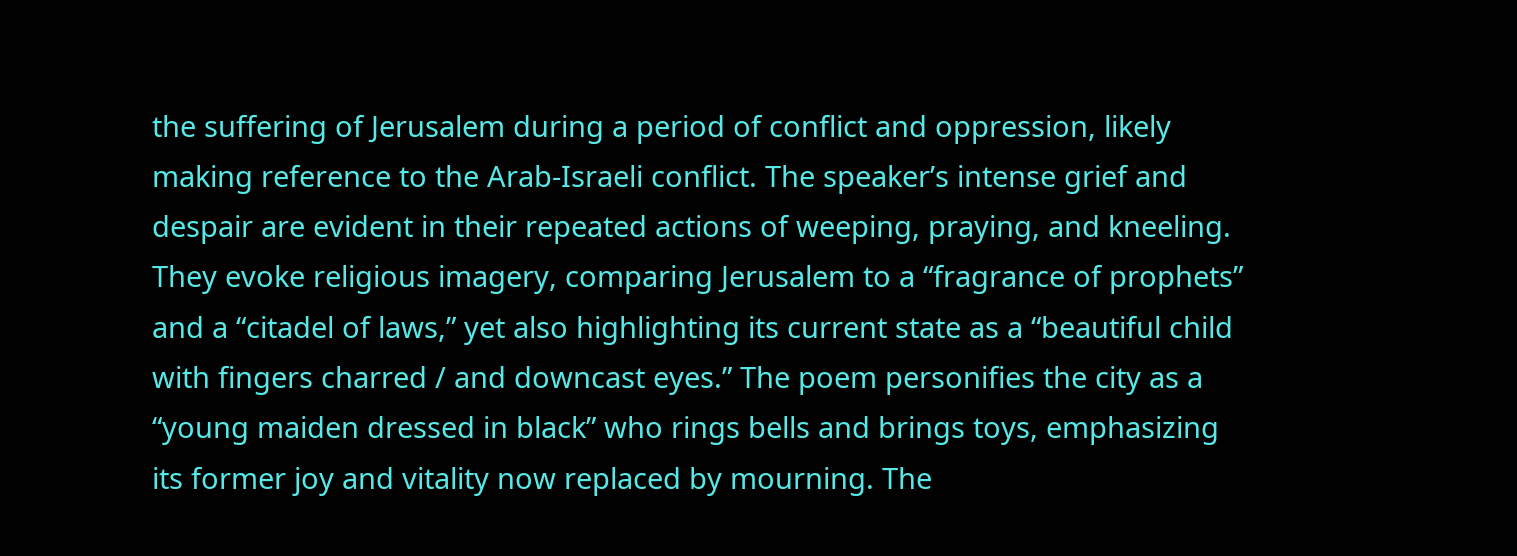the suffering of Jerusalem during a period of conflict and oppression, likely making reference to the Arab-Israeli conflict. The speaker’s intense grief and despair are evident in their repeated actions of weeping, praying, and kneeling. They evoke religious imagery, comparing Jerusalem to a “fragrance of prophets” and a “citadel of laws,” yet also highlighting its current state as a “beautiful child with fingers charred / and downcast eyes.” The poem personifies the city as a “young maiden dressed in black” who rings bells and brings toys, emphasizing its former joy and vitality now replaced by mourning. The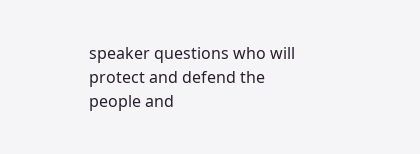speaker questions who will protect and defend the people and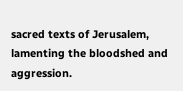sacred texts of Jerusalem, lamenting the bloodshed and aggression.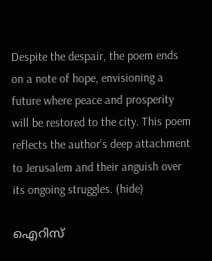Despite the despair, the poem ends on a note of hope, envisioning a future where peace and prosperity will be restored to the city. This poem reflects the author’s deep attachment to Jerusalem and their anguish over its ongoing struggles. (hide)

ഐറിസ്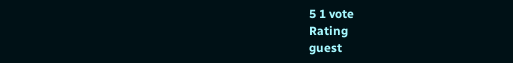5 1 vote
Rating
guest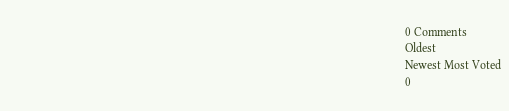0 Comments
Oldest
Newest Most Voted
0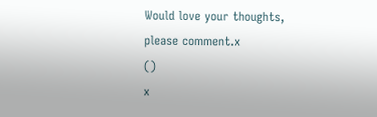Would love your thoughts, please comment.x
()
x